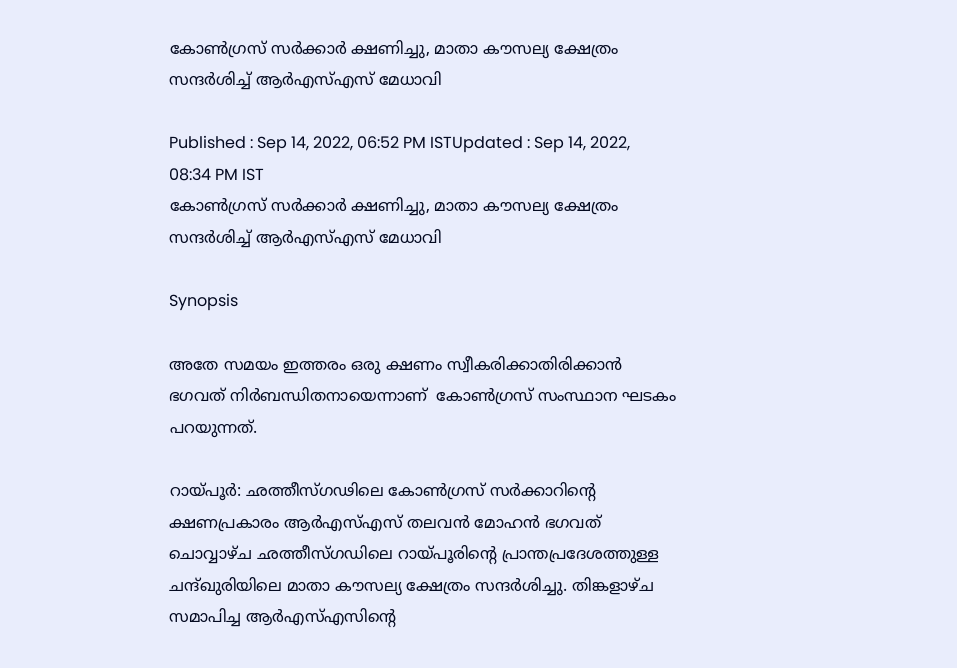കോണ്‍ഗ്രസ് സര്‍ക്കാര്‍ ക്ഷണിച്ചു, മാതാ കൗസല്യ ക്ഷേത്രം സന്ദർശിച്ച് ആര്‍എസ്എസ് മേധാവി

Published : Sep 14, 2022, 06:52 PM ISTUpdated : Sep 14, 2022, 08:34 PM IST
കോണ്‍ഗ്രസ് സര്‍ക്കാര്‍ ക്ഷണിച്ചു, മാതാ കൗസല്യ ക്ഷേത്രം സന്ദർശിച്ച് ആര്‍എസ്എസ് മേധാവി

Synopsis

അതേ സമയം ഇത്തരം ഒരു ക്ഷണം സ്വീകരിക്കാതിരിക്കാന്‍  ഭഗവത് നിർബന്ധിതനായെന്നാണ്  കോൺഗ്രസ് സംസ്ഥാന ഘടകം പറയുന്നത്.

റായ്പൂര്‍: ഛത്തീസ്ഗഢിലെ കോണ്‍ഗ്രസ് സര്‍ക്കാറിന്‍റെ ക്ഷണപ്രകാരം ആർഎസ്എസ് തലവൻ മോഹൻ ഭഗവത് ചൊവ്വാഴ്ച ഛത്തീസ്ഗഡിലെ റായ്പൂരിന്‍റെ പ്രാന്തപ്രദേശത്തുള്ള ചന്ദ്ഖുരിയിലെ മാതാ കൗസല്യ ക്ഷേത്രം സന്ദർശിച്ചു. തിങ്കളാഴ്ച സമാപിച്ച ആർഎസ്എസിന്‍റെ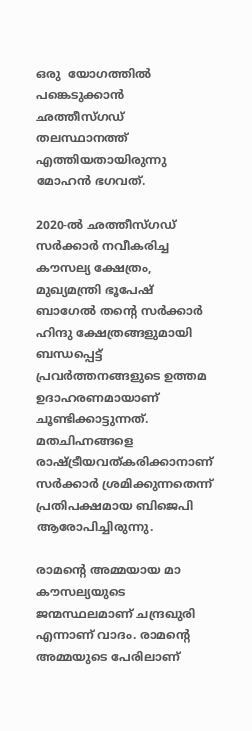ഒരു  യോഗത്തിൽ പങ്കെടുക്കാൻ ഛത്തീസ്ഗഡ് തലസ്ഥാനത്ത് എത്തിയതായിരുന്നു  മോഹന്‍ ഭഗവത്.

2020-ൽ ഛത്തീസ്ഗഡ് സർക്കാർ നവീകരിച്ച കൗസല്യ ക്ഷേത്രം, മുഖ്യമന്ത്രി ഭൂപേഷ് ബാഗേൽ തന്‍റെ സർക്കാര്‍ ഹിന്ദു ക്ഷേത്രങ്ങളുമായി ബന്ധപ്പെട്ട് പ്രവര്‍ത്തനങ്ങളുടെ ഉത്തമ ഉദാഹരണമായാണ് ചൂണ്ടിക്കാട്ടുന്നത്. മതചിഹ്നങ്ങളെ രാഷ്ട്രീയവത്കരിക്കാനാണ് സർക്കാർ ശ്രമിക്കുന്നതെന്ന് പ്രതിപക്ഷമായ ബിജെപി ആരോപിച്ചിരുന്നു.

രാമന്‍റെ അമ്മയായ മാ കൗസല്യയുടെ ജന്മസ്ഥലമാണ് ചന്ദ്രഖുരി എന്നാണ് വാദം. രാമന്‍റെ അമ്മയുടെ പേരിലാണ്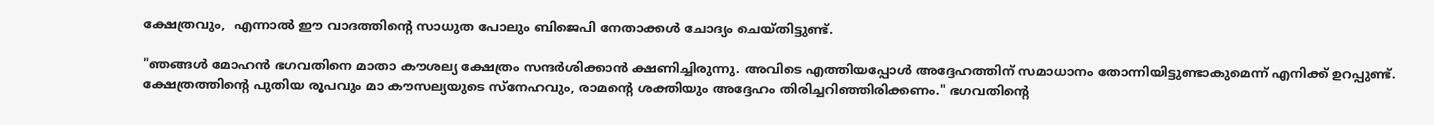ക്ഷേത്രവും,  എന്നാല്‍ ഈ വാദത്തിന്റെ സാധുത പോലും ബിജെപി നേതാക്കൾ ചോദ്യം ചെയ്തിട്ടുണ്ട്.

"ഞങ്ങൾ മോഹൻ ഭഗവതിനെ മാതാ കൗശല്യ ക്ഷേത്രം സന്ദർശിക്കാൻ ക്ഷണിച്ചിരുന്നു. അവിടെ എത്തിയപ്പോൾ അദ്ദേഹത്തിന് സമാധാനം തോന്നിയിട്ടുണ്ടാകുമെന്ന് എനിക്ക് ഉറപ്പുണ്ട്. ക്ഷേത്രത്തിന്റെ പുതിയ രൂപവും മാ കൗസല്യയുടെ സ്നേഹവും, രാമന്റെ ശക്തിയും അദ്ദേഹം തിരിച്ചറിഞ്ഞിരിക്കണം." ഭഗവതിന്‍റെ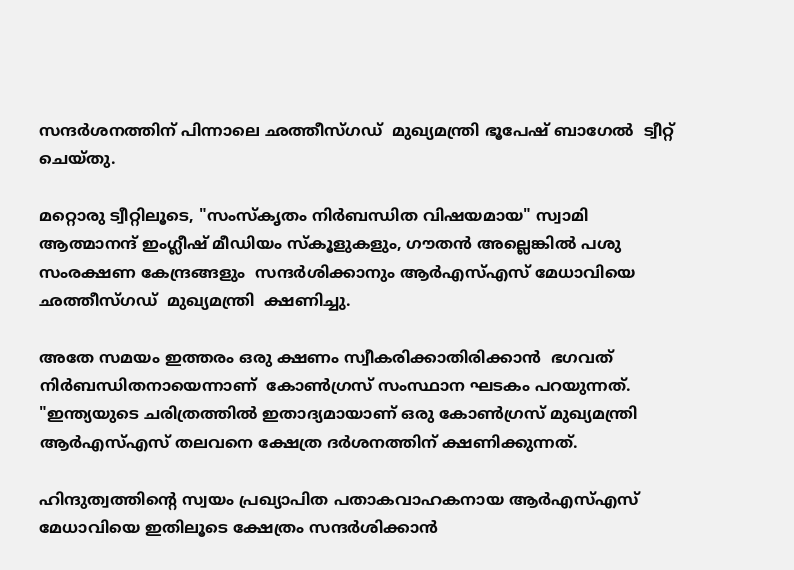സന്ദർശനത്തിന് പിന്നാലെ ഛത്തീസ്ഗഡ്  മുഖ്യമന്ത്രി ഭൂപേഷ് ബാഗേൽ  ട്വീറ്റ് ചെയ്തു.

മറ്റൊരു ട്വീറ്റിലൂടെ, "സംസ്‌കൃതം നിർബന്ധിത വിഷയമായ" സ്വാമി ആത്മാനന്ദ് ഇംഗ്ലീഷ് മീഡിയം സ്‌കൂളുകളും, ഗൗതൻ അല്ലെങ്കിൽ പശു സംരക്ഷണ കേന്ദ്രങ്ങളും  സന്ദർശിക്കാനും ആർഎസ്‌എസ് മേധാവിയെ  ഛത്തീസ്ഗഡ്  മുഖ്യമന്ത്രി  ക്ഷണിച്ചു.

അതേ സമയം ഇത്തരം ഒരു ക്ഷണം സ്വീകരിക്കാതിരിക്കാന്‍  ഭഗവത് നിർബന്ധിതനായെന്നാണ്  കോൺഗ്രസ് സംസ്ഥാന ഘടകം പറയുന്നത്. "ഇന്ത്യയുടെ ചരിത്രത്തിൽ ഇതാദ്യമായാണ് ഒരു കോൺഗ്രസ് മുഖ്യമന്ത്രി ആര്‍എസ്എസ് തലവനെ ക്ഷേത്ര ദർശനത്തിന് ക്ഷണിക്കുന്നത്.

ഹിന്ദുത്വത്തിന്റെ സ്വയം പ്രഖ്യാപിത പതാകവാഹകനായ ആർഎസ്എസ് മേധാവിയെ ഇതിലൂടെ ക്ഷേത്രം സന്ദർശിക്കാൻ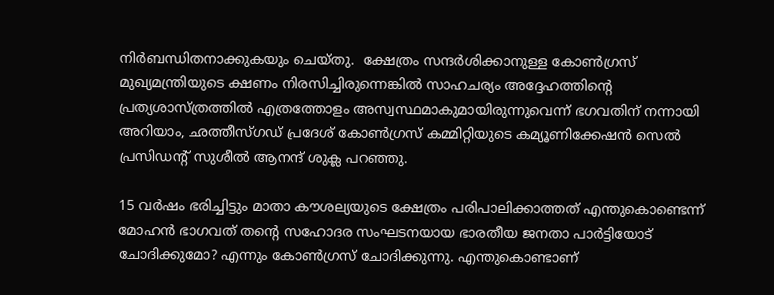നിർബന്ധിതനാക്കുകയും ചെയ്തു.  ക്ഷേത്രം സന്ദർശിക്കാനുള്ള കോൺഗ്രസ് മുഖ്യമന്ത്രിയുടെ ക്ഷണം നിരസിച്ചിരുന്നെങ്കിൽ സാഹചര്യം അദ്ദേഹത്തിന്‍റെ പ്രത്യശാസ്ത്രത്തില്‍ എത്രത്തോളം അസ്വസ്ഥമാകുമായിരുന്നുവെന്ന് ഭഗവതിന് നന്നായി അറിയാം, ഛത്തീസ്ഗഡ് പ്രദേശ് കോൺഗ്രസ് കമ്മിറ്റിയുടെ കമ്യൂണിക്കേഷന്‍ സെല്‍ പ്രസിഡന്റ് സുശീൽ ആനന്ദ് ശുക്ല പറഞ്ഞു.

15 വർഷം ഭരിച്ചിട്ടും മാതാ കൗശല്യയുടെ ക്ഷേത്രം പരിപാലിക്കാത്തത് എന്തുകൊണ്ടെന്ന് മോഹൻ ഭാഗവത് തന്‍റെ സഹോദര സംഘടനയായ ഭാരതീയ ജനതാ പാർട്ടിയോട് ചോദിക്കുമോ? എന്നും കോണ്‍ഗ്രസ് ചോദിക്കുന്നു. എന്തുകൊണ്ടാണ്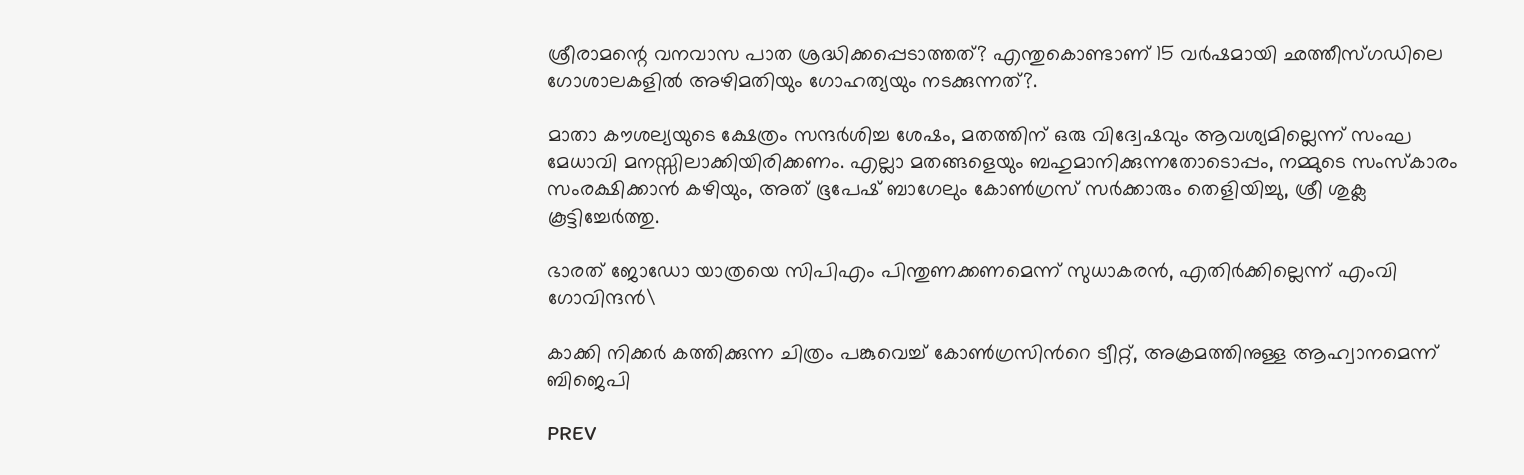ശ്രീരാമന്റെ വനവാസ പാത ശ്രദ്ധിക്കപ്പെടാത്തത്? എന്തുകൊണ്ടാണ് 15 വർഷമായി ഛത്തീസ്ഗഡിലെ ഗോശാലകളിൽ അഴിമതിയും ഗോഹത്യയും നടക്കുന്നത്?.

മാതാ കൗശല്യയുടെ ക്ഷേത്രം സന്ദർശിച്ച ശേഷം, മതത്തിന് ഒരു വിദ്വേഷവും ആവശ്യമില്ലെന്ന് സംഘ മേധാവി മനസ്സിലാക്കിയിരിക്കണം. എല്ലാ മതങ്ങളെയും ബഹുമാനിക്കുന്നതോടൊപ്പം, നമ്മുടെ സംസ്കാരം സംരക്ഷിക്കാൻ കഴിയും, അത് ഭൂപേഷ് ബാഗേലും കോൺഗ്രസ് സർക്കാരും തെളിയിച്ചു, ശ്രീ ശുക്ല കൂട്ടിച്ചേർത്തു.

ഭാരത് ജോഡോ യാത്രയെ സിപിഎം പിന്തുണക്കണമെന്ന് സുധാകരൻ, എതിർക്കില്ലെന്ന് എംവി ഗോവിന്ദൻ\

കാക്കി നിക്കർ കത്തിക്കുന്ന ചിത്രം പങ്കുവെച്ച് കോൺഗ്രസിന്‍റെ ട്വീറ്റ്, അക്രമത്തിനുള്ള ആഹ്വാനമെന്ന് ബിജെപി

PREV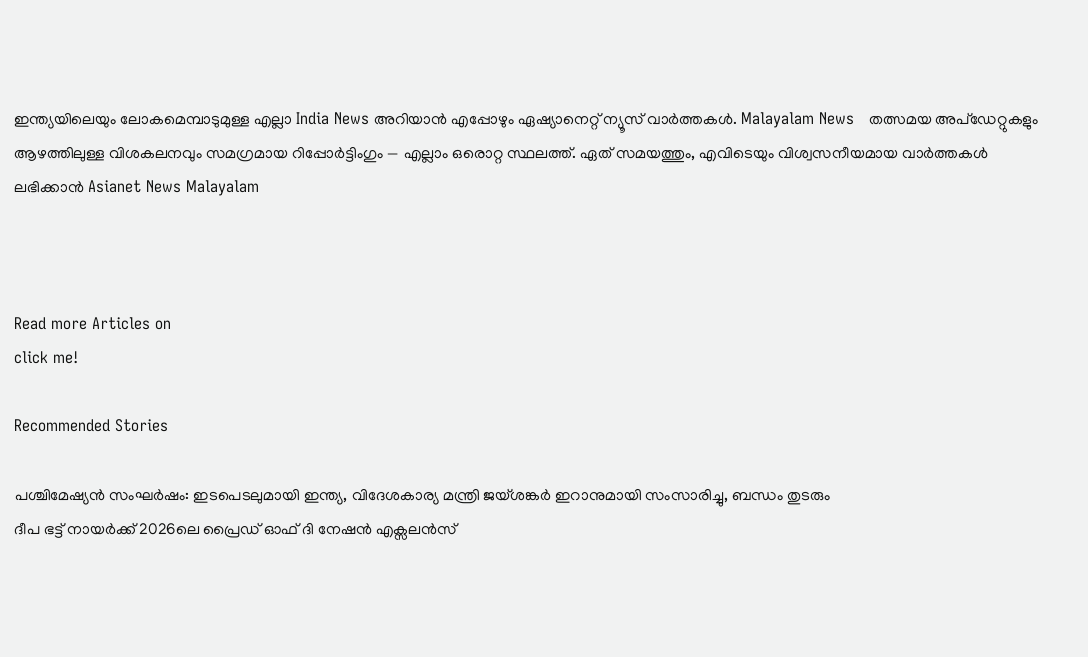ഇന്ത്യയിലെയും ലോകമെമ്പാടുമുള്ള എല്ലാ India News അറിയാൻ എപ്പോഴും ഏഷ്യാനെറ്റ് ന്യൂസ് വാർത്തകൾ. Malayalam News   തത്സമയ അപ്‌ഡേറ്റുകളും ആഴത്തിലുള്ള വിശകലനവും സമഗ്രമായ റിപ്പോർട്ടിംഗും — എല്ലാം ഒരൊറ്റ സ്ഥലത്ത്. ഏത് സമയത്തും, എവിടെയും വിശ്വസനീയമായ വാർത്തകൾ ലഭിക്കാൻ Asianet News Malayalam



Read more Articles on
click me!

Recommended Stories

പശ്ചിമേഷ്യൻ സംഘർഷം: ഇടപെടലുമായി ഇന്ത്യ, വിദേശകാര്യ മന്ത്രി ജയ്ശങ്കർ ഇറാനുമായി സംസാരിച്ചു, ബന്ധം തുടരും
ദീപ ഭട്ട് നായര്‍ക്ക് 2026ലെ പ്രൈഡ് ഓഫ് ദി നേഷൻ എക്സലന്‍സ്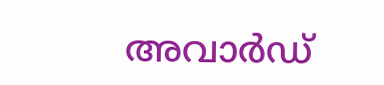അവാര്‍ഡ്